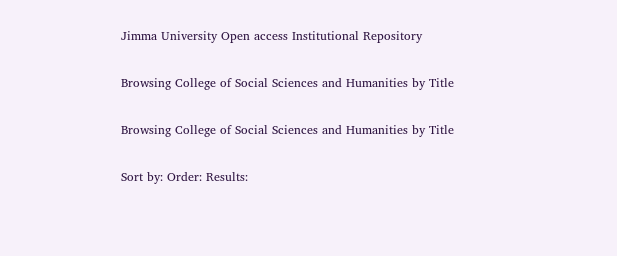Jimma University Open access Institutional Repository

Browsing College of Social Sciences and Humanities by Title

Browsing College of Social Sciences and Humanities by Title

Sort by: Order: Results: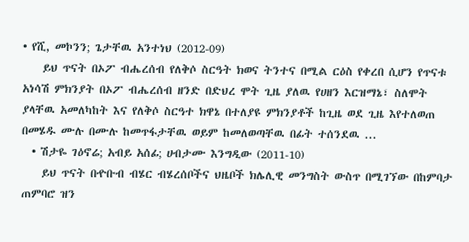• የሺ, መኮንን; ጌታቸዉ አንተነህ (2012-09)
    ይህ ጥናት በኦፖ ብሔረሰብ የለቅሶ ስርዓት ክወና ትንተና በሚል ርዕስ የቀረበ ሲሆን የጥናቱ አነሳሽ ምክንያት በኦፖ ብሔረሰብ ዘንድ በድህረ ሞት ጊዜ ያለዉ የሀዘን እርዝማኔ፣ ስለሞት ያላቸዉ አመለካከት እና የለቅሶ ስርዓተ ክዋኔ በተለያዩ ምክንያቶች ከጊዜ ወደ ጊዜ እየተለወጠ በመሄዱ ሙሉ በሙሉ ከመጥፋታቸዉ ወይም ከመለወጣቸዉ በፊት ተሰንደዉ ...
  • ሽታዬ ገዕኖሬ; አብይ አሰፊ; ሀብታሙ እንግዲው (2011-10)
    ይህ ጥናት በዯቡብ ብሄር ብሄረሰቦችና ህዜቦች ክሌሊዊ መንግስት ውስጥ በሚገኘው በከምባታ ጠምባሮ ዝን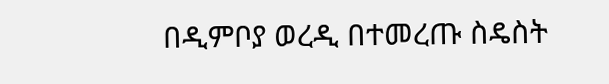በዲምቦያ ወረዲ በተመረጡ ስዴስት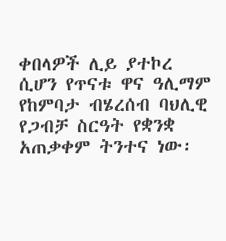ቀበላዎች ሊይ ያተኮረ ሲሆን የጥናቱ ዋና ዓሊማም የከምባታ ብሄረሰብ ባህሊዊ የጋብቻ ስርዓት የቋንቋ አጠቃቀም ትንተና ነው፡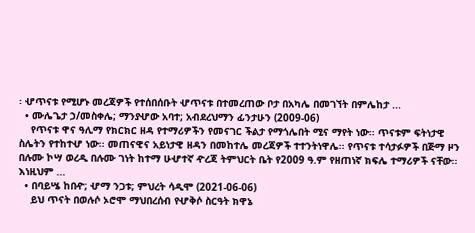፡ ሇጥናቱ የሚሆኑ መረጃዎች የተሰበሰቡት ሇጥናቱ በተመረጠው ቦታ በአካሌ በመገኘት በምሌከታ ...
  • ሙሌጌታ ኃ/መስቀሌ; ማንያሇው አባተ; አብደረህማን ፊንታሁን (2009-06)
    የጥናቱ ዋና ዓሊማ የክርክር ዘዳ የተማሪዎችን የመናገር ችልታ የማጎሌበት ሚና ማየት ነው፡፡ ጥናቱም ፍትነታዊ ስሌትን የተከተሇ ነው፡፡ መጠናዊና አይነታዊ ዘዳን በመከተሌ መረጃዎች ተተንትነዋሌ፡፡ የጥናቱ ተሳታፉዎች በጅማ ዞን በሉሙ ኮሣ ወረዲ በሉሙ ገነት ከተማ ሁሇተኛ ዯረጃ ትምህርት ቤት የ2009 ዓ.ም የዘጠነኛ ክፍሌ ተማሪዎች ናቸው፡፡ እነዚህም ...
  • በባይሤ ከበዯ; ሇማ ንጋቱ; ምህረት ሳዲሞ (2021-06-06)
    ይህ ጥናት በወሉሶ ኦሮሞ ማህበረሰብ የሇቅሶ ስርዓት ክዋኔ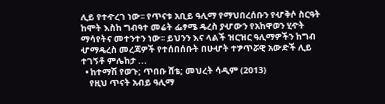ሊይ የተዯረገ ነው፡፡ የጥናቱ አቢይ ዓሊማ የማህበረሰቡን የሇቅሶ ስርዓት ከሞት እስከ ግብዓተ መሬት ፌፃሜ ዴረስ ያሇውን የአከዋወን ሂዯት ማሳየትና መተንተን ነው፡፡ ይህንን እና ላልች ዝርዝር ዓሊማዎችን ከግብ ሇማዴረስ መረጃዎች የተሰበሰቡት በሁሇት ተፇጥሯዊ አውድች ሊይ ተገኝቶ ምሌከታ ...
  • ከተማሽ የወጉ; ጥበቡ ሸቴ; መህረት ሳዲም (2013)
    የዚህ ጥናት አብይ ዓሊማ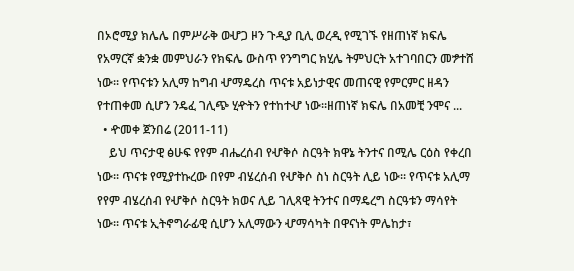በኦሮሚያ ክሌሌ በምሥራቅ ወሇጋ ዞን ጉዲያ ቢሊ ወረዲ የሚገኙ የዘጠነኛ ክፍሌ የአማርኛ ቋንቋ መምህራን የክፍሌ ውስጥ የንግግር ክሂሌ ትምህርት አተገባበርን መፇተሸ ነው፡፡ የጥናቱን አሊማ ከግብ ሇማዴረስ ጥናቱ አይነታዊና መጠናዊ የምርምር ዘዳን የተጠቀመ ሲሆን ንዴፈ ገሊጭ ሂዯትን የተከተሇ ነው፡፡ዘጠነኛ ክፍሌ በአመቺ ንሞና ...
  • ዯመቀ ጀንበሬ (2011-11)
    ይህ ጥናታዊ ፅሁፍ የየም ብሔረሰብ የሇቅሶ ስርዓት ክዋኔ ትንተና በሚሌ ርዕስ የቀረበ ነው፡፡ ጥናቱ የሚያተኩረው በየም ብሄረሰብ የሇቅሶ ስነ ስርዓት ሊይ ነው፡፡ የጥናቱ አሊማ የየም ብሄረሰብ የሇቅሶ ስርዓት ክወና ሊይ ገሊጻዊ ትንተና በማዴረግ ስርዓቱን ማሳየት ነው፡፡ ጥናቱ ኢትኖግራፊዊ ሲሆን አሊማውን ሇማሳካት በዋናነት ምሌከታ፣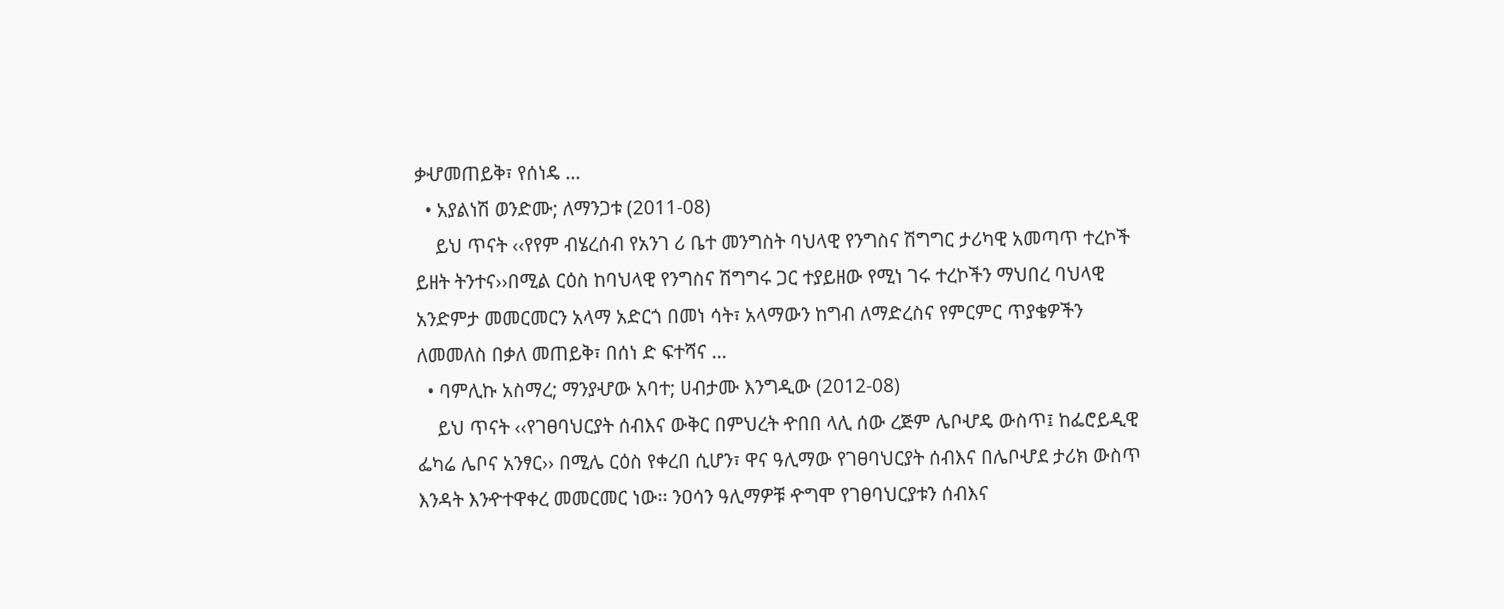ቃሇመጠይቅ፣ የሰነዴ ...
  • አያልነሽ ወንድሙ; ለማንጋቱ (2011-08)
    ይህ ጥናት ‹‹የየም ብሄረሰብ የአንገ ሪ ቤተ መንግስት ባህላዊ የንግስና ሽግግር ታሪካዊ አመጣጥ ተረኮች ይዘት ትንተና››በሚል ርዕስ ከባህላዊ የንግስና ሽግግሩ ጋር ተያይዘው የሚነ ገሩ ተረኮችን ማህበረ ባህላዊ አንድምታ መመርመርን አላማ አድርጎ በመነ ሳት፣ አላማውን ከግብ ለማድረስና የምርምር ጥያቄዎችን ለመመለስ በቃለ መጠይቅ፣ በሰነ ድ ፍተሻና ...
  • ባምሊኩ አስማረ; ማንያሇው አባተ; ሀብታሙ እንግዲው (2012-08)
    ይህ ጥናት ‹‹የገፀባህርያት ሰብእና ውቅር በምህረት ዯበበ ላሊ ሰው ረጅም ሌቦሇዴ ውስጥ፤ ከፌሮይዲዊ ፌካሬ ሌቦና አንፃር›› በሚሌ ርዕስ የቀረበ ሲሆን፣ ዋና ዓሊማው የገፀባህርያት ሰብእና በሌቦሇደ ታሪክ ውስጥ እንዳት እንዯተዋቀረ መመርመር ነው፡፡ ንዐሳን ዓሊማዎቹ ዯግሞ የገፀባህርያቱን ሰብእና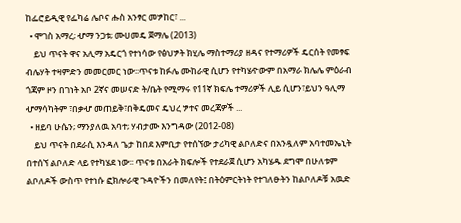ከፌሮይዲዊ የፌካሬ ሌቦና ሑስ አንፃር መፇከር፣ ...
  • ሞገስ አማረ; ሇማ ንጋቱ; ሙሀመዴ ጀማሌ (2013)
    ይህ ጥናት ዋና አሊማ አዴርጎ የተነሳው የፅህፇት ክሂሌ ማስተማሪያ ዘዳና የተማሪዎች ዴርሰት የመፃፍ ብሌሃት ተዛምድን መመርመር ነው፡፡ጥናቱ ከፉሌ ሙከራዊ ሲሆን የተካሄዯውም በአማራ ክሌሌ ምዕራብ ጎጃም ዞን በገነት አቦ 2ኛና መሠናድ ት/ቤት የሚማሩ የ11ኛ ክፍሌ ተማሪዎች ሊይ ሲሆን፣ይህን ዓሊማ ሇማሳካትም ፣በቃሇ መጠይቅ፣በቅዴመና ዴህረ ፇተና መረጃዎች ...
  • ዘይባ ሁሴን; ማንያለዉ አባተ; ሃብታሙ እንግዳው (2012-08)
    ይህ ጥናት በደራሲ እንዳለ ጌታ ከበደ እምቢታ የተሰኘው ታሪካዊ ልቦለድና በአንዷለም አባተመኤኒት በተሰኘ ልቦለድ ላይ የተካሄደ ነው፡፡ ጥናቱ በአራት ክፍሎች የተደራጀ ሲሆን አካሄዱ ደግሞ በሁለቱም ልቦለዶች ውስጥ የተነሱ ፎክሎራዊ ጉዳዮችን በመለየት፤ በትዕምርትነት የተገለፁትን ከልቦለዶቹ አዉድ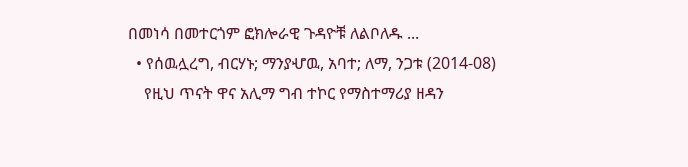በመነሳ በመተርጎም ፎክሎራዊ ጉዳዮቹ ለልቦለዱ ...
  • የሰዉሏረግ, ብርሃኑ; ማንያሇዉ, አባተ; ለማ, ንጋቱ (2014-08)
    የዚህ ጥናት ዋና አሊማ ግብ ተኮር የማስተማሪያ ዘዳን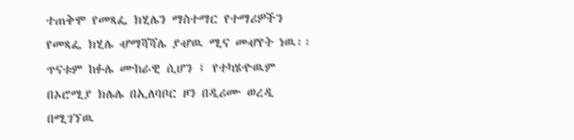ተጠቅሞ የመጻፌ ክሂሌን ማስተማር የተማሪዎችን የመጻፌ ክሂሌ ሇማሻሻሌ ያሇዉ ሚና መሇየት ነዉ፡፡ ጥናቱም ከፉሌ ሙከራዊ ሲሆን ፤ የተካሄዯዉም በኦሮሚያ ክሌሌ በኢለባቦር ዞን በዲሪሙ ወረዲ በሚገኘዉ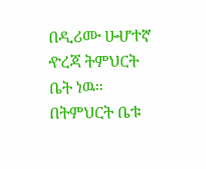በዲሪሙ ሁሇተኛ ዯረጃ ትምህርት ቤት ነዉ፡፡ በትምህርት ቤቱ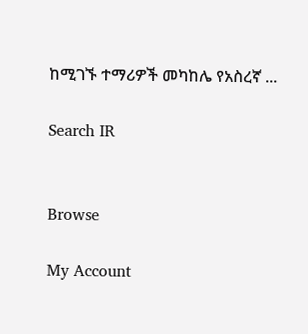ከሚገኙ ተማሪዎች መካከሌ የአስረኛ ...

Search IR


Browse

My Account